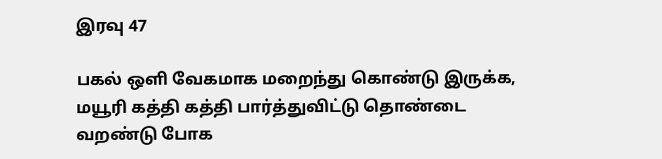இரவு 47

பகல் ஒளி வேகமாக மறைந்து கொண்டு இருக்க, மயூரி கத்தி கத்தி பார்த்துவிட்டு தொண்டை வறண்டு போக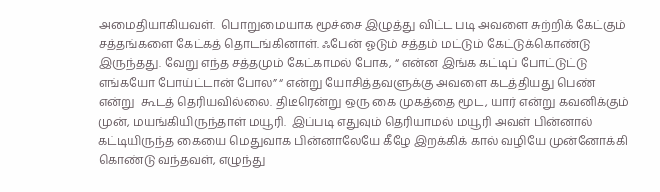அமைதியாகியவள்.  பொறுமையாக மூச்சை இழுத்து விட்ட படி அவளை சுற்றிக் கேட்கும் சத்தங்களை கேட்கத் தொடங்கினாள். ஃபேன் ஓடும் சத்தம் மட்டும் கேட்டுக்கொண்டு இருந்தது. வேறு எந்த சத்தமும் கேட்காமல் போக, “ என்ன இங்க கட்டிப் போட்டுட்டு எங்கயோ போய்ட்டான் போல” “ என்று யோசித்தவளுக்கு அவளை கடத்தியது பெண் என்று  கூடத் தெரியவில்லை. திடீரென்று ஒரு கை முகத்தை மூட, யார் என்று கவனிக்கும் முன், மயங்கியிருந்தாள் மயூரி.  இப்படி எதுவும் தெரியாமல் மயூரி அவள் பின்னால் கட்டியிருந்த கையை மெதுவாக பின்னாலேயே கீழே இறக்கிக் கால் வழியே முன்னோக்கி கொண்டு வந்தவள், எழுந்து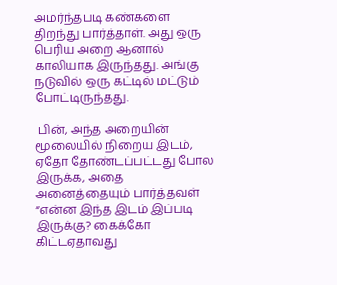அமர்ந்தபடி கண்களை திறந்து பார்த்தாள். அது ஒரு பெரிய அறை ஆனால் காலியாக இருந்தது. அங்கு நடுவில் ஒரு கட்டில் மட்டும் போட்டிருந்தது.

 பின், அந்த அறையின் மூலையில் நிறைய இடம், ஏதோ தோண்டப்பட்டது போல இருக்க, அதை அனைத்தையும் பார்த்தவள் “என்ன இந்த இடம் இப்படி இருக்கு? கைக்கோ கிட்டஏதாவது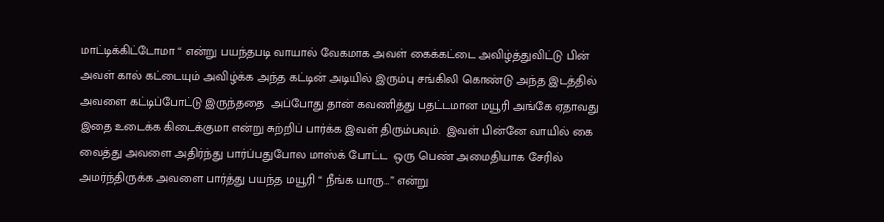மாட்டிக்கிட்டோமா “ என்று பயந்தபடி வாயால் வேகமாக அவள் கைக்கட்டை அவிழ்த்துவிட்டு பின் அவள் கால் கட்டையும் அவிழ்க்க அந்த கட்டின் அடியில் இரும்பு சங்கிலி கொண்டு அந்த இடத்தில் அவளை கட்டிப்போட்டு இருந்ததை  அப்போது தான் கவணித்து பதட்டமான மயூரி அங்கே ஏதாவது இதை உடைக்க கிடைக்குமா என்று சுற்றிப் பார்க்க இவள் திரும்பவும்.  இவள் பின்னே வாயில் கை வைத்து அவளை அதிர்ந்து பார்ப்பதுபோல மாஸ்க் போட்ட  ஒரு பெண் அமைதியாக சேரில் அமர்ந்திருக்க அவளை பார்த்து பயந்த மயூரி “ நீங்க யாரு…” என்று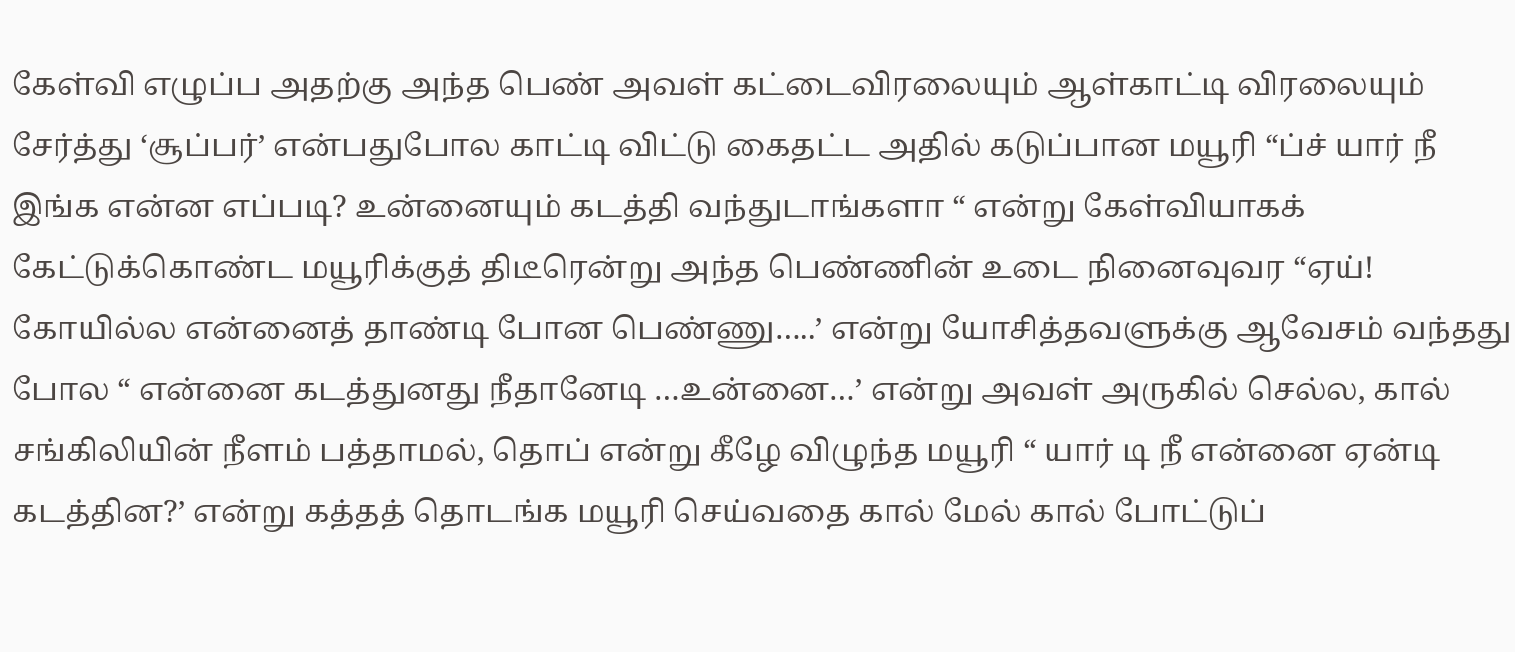கேள்வி எழுப்ப அதற்கு அந்த பெண் அவள் கட்டைவிரலையும் ஆள்காட்டி விரலையும் சேர்த்து ‘சூப்பர்’ என்பதுபோல காட்டி விட்டு கைதட்ட அதில் கடுப்பான மயூரி “ப்ச் யார் நீ இங்க என்ன எப்படி? உன்னையும் கடத்தி வந்துடாங்களா “ என்று கேள்வியாகக் கேட்டுக்கொண்ட மயூரிக்குத் திடீரென்று அந்த பெண்ணின் உடை நினைவுவர “ஏய்! கோயில்ல என்னைத் தாண்டி போன பெண்ணு…..’ என்று யோசித்தவளுக்கு ஆவேசம் வந்தது போல “ என்னை கடத்துனது நீதானேடி …உன்னை…’ என்று அவள் அருகில் செல்ல, கால் சங்கிலியின் நீளம் பத்தாமல், தொப் என்று கீழே விழுந்த மயூரி “ யார் டி நீ என்னை ஏன்டி கடத்தின?’ என்று கத்தத் தொடங்க மயூரி செய்வதை கால் மேல் கால் போட்டுப்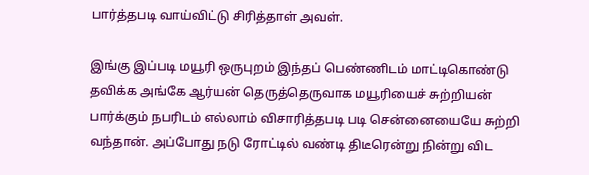பார்த்தபடி வாய்விட்டு சிரித்தாள் அவள்.

இங்கு இப்படி மயூரி ஒருபுறம் இந்தப் பெண்ணிடம் மாட்டிகொண்டு தவிக்க அங்கே ஆர்யன் தெருத்தெருவாக மயூரியைச் சுற்றியன் பார்க்கும் நபரிடம் எல்லாம் விசாரித்தபடி படி சென்னையையே சுற்றி வந்தான். அப்போது நடு ரோட்டில் வண்டி திடீரென்று நின்று விட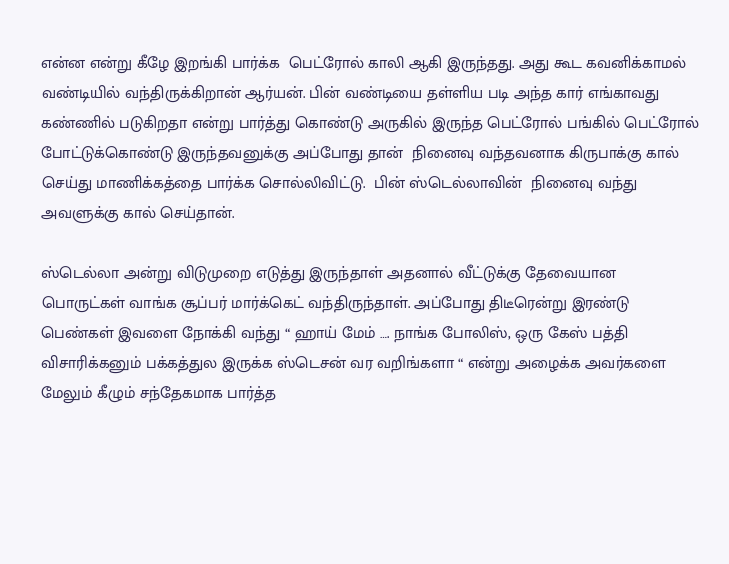என்ன என்று கீழே இறங்கி பார்க்க  பெட்ரோல் காலி ஆகி இருந்தது. அது கூட கவனிக்காமல் வண்டியில் வந்திருக்கிறான் ஆர்யன். பின் வண்டியை தள்ளிய படி அந்த கார் எங்காவது கண்ணில் படுகிறதா என்று பார்த்து கொண்டு அருகில் இருந்த பெட்ரோல் பங்கில் பெட்ரோல் போட்டுக்கொண்டு இருந்தவனுக்கு அப்போது தான்  நினைவு வந்தவனாக கிருபாக்கு கால் செய்து மாணிக்கத்தை பார்க்க சொல்லிவிட்டு.  பின் ஸ்டெல்லாவின்  நினைவு வந்து அவளுக்கு கால் செய்தான்.

ஸ்டெல்லா அன்று விடுமுறை எடுத்து இருந்தாள் அதனால் வீட்டுக்கு தேவையான பொருட்கள் வாங்க சூப்பர் மார்க்கெட் வந்திருந்தாள். அப்போது திடீரென்று இரண்டு பெண்கள் இவளை நோக்கி வந்து “ ஹாய் மேம் …. நாங்க போலிஸ், ஒரு கேஸ் பத்தி விசாரிக்கனும் பக்கத்துல இருக்க ஸ்டெசன் வர வறிங்களா “ என்று அழைக்க அவர்களை மேலும் கீழும் சந்தேகமாக பார்த்த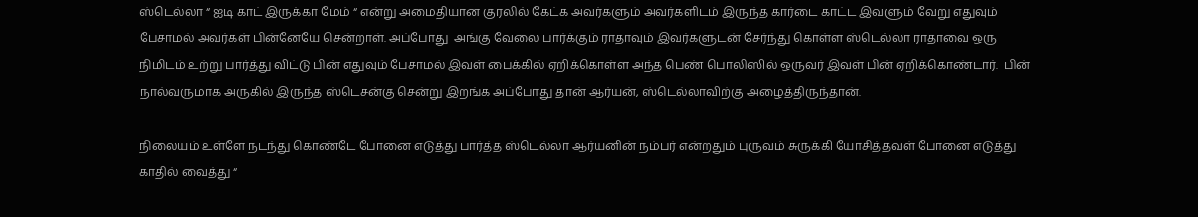ஸ்டெல்லா “ ஐடி காட் இருக்கா மேம் “ என்று அமைதியான குரலில் கேட்க அவர்களும் அவர்களிடம் இருந்த கார்டை காட்ட இவளும் வேறு எதுவும் பேசாமல் அவர்கள் பின்னேயே சென்றாள். அப்போது  அங்கு வேலை பார்க்கும் ராதாவும் இவர்களுடன் சேர்ந்து கொள்ள ஸ்டெல்லா ராதாவை ஒரு நிமிடம் உற்று பார்த்து விட்டு பின் எதுவும் பேசாமல் இவள் பைக்கில் ஏறிக்கொள்ள அந்த பெண் பொலிஸில் ஒருவர் இவள் பின் ஏறிக்கொண்டார்.  பின் நால்வருமாக அருகில் இருந்த ஸ்டெசன்கு சென்று இறங்க அப்போது தான் ஆர்யன், ஸ்டெல்லாவிற்கு அழைத்திருந்தான்.

நிலையம் உள்ளே நடந்து கொண்டே போனை எடுத்து பார்த்த ஸ்டெல்லா ஆர்யனின் நம்பர் என்றதும் புருவம் சுருக்கி யோசித்தவள் போனை எடுத்து காதில் வைத்து “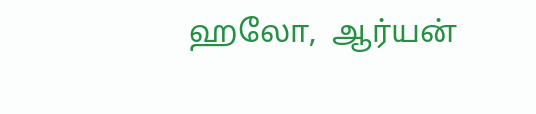ஹலோ,  ஆர்யன்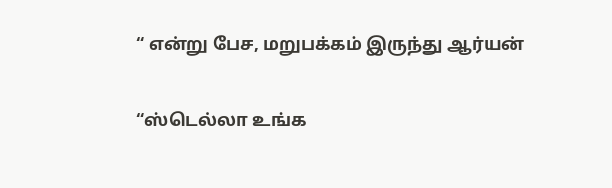“ என்று பேச, மறுபக்கம் இருந்து ஆர்யன்

“ஸ்டெல்லா உங்க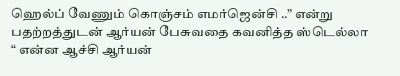ஹெல்ப் வேணும் கொஞ்சம் எமர்ஜென்சி ..” என்று பதற்றத்துடன் ஆர்யன் பேசுவதை கவனித்த ஸ்டெல்லா “ என்ன ஆச்சி ஆர்யன்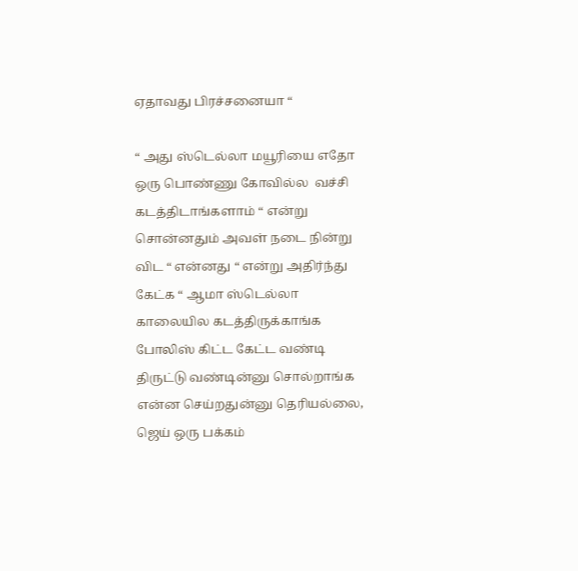ஏதாவது பிரச்சனையா “

“ அது ஸ்டெல்லா மயூரியை எதோ ஒரு பொண்ணு கோவில்ல  வச்சி கடத்திடாங்களாம் “ என்று சொன்னதும் அவள் நடை நின்று விட “ என்னது “ என்று அதிர்ந்து கேட்க “ ஆமா ஸ்டெல்லா காலையில கடத்திருக்காங்க போலிஸ் கிட்ட கேட்ட வண்டி திருட்டு வண்டின்னு சொல்றாங்க என்ன செய்றதுன்னு தெரியல்லை, ஜெய் ஒரு பக்கம்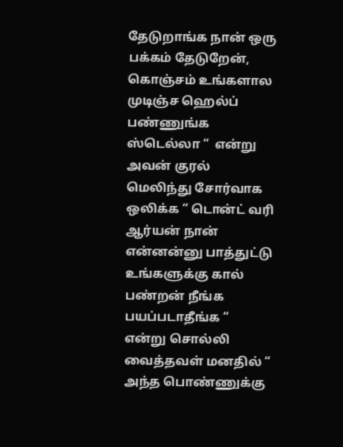தேடுறாங்க நான் ஒரு பக்கம் தேடுறேன், கொஞ்சம் உங்களால முடிஞ்ச ஹெல்ப் பண்ணுங்க ஸ்டெல்லா “  என்று அவன் குரல் மெலிந்து சோர்வாக ஒலிக்க “ டொன்ட் வரி ஆர்யன் நான் என்னன்னு பாத்துட்டு உங்களுக்கு கால் பண்றன் நீங்க பயப்படாதீங்க “ என்று சொல்லி வைத்தவள் மனதில் “ அந்த பொண்ணுக்கு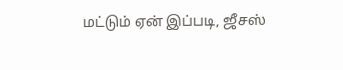மட்டும் ஏன் இப்படி, ஜீசஸ்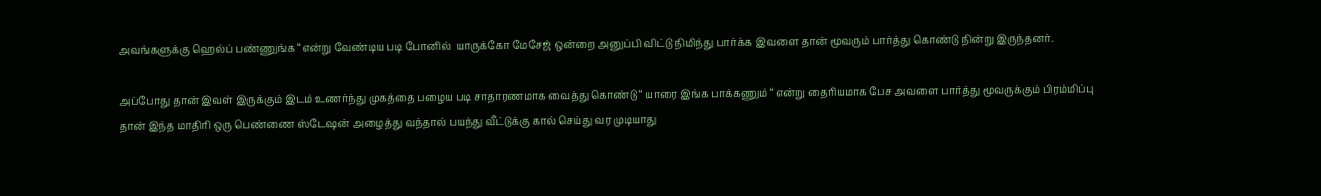அவங்களுக்கு ஹெல்ப் பண்ணுங்க “என்று வேண்டிய படி போனில்  யாருக்கோ மேசேஜ் ஒன்றை அனுப்பி விட்டு நிமிந்து பார்க்க இவளை தான் மூவரும் பார்த்து கொண்டு நின்று இருந்தனர்.

அப்போது தான் இவள் இருக்கும் இடம் உணர்ந்து முகத்தை பழைய படி சாதாரணமாக வைத்து கொண்டு “ யாரை இங்க பாக்கணும் “ என்று தைரியமாக பேச அவளை பார்த்து மூவருக்கும் பிரம்மிப்பு தான் இந்த மாதிரி ஒரு பெண்ணை ஸ்டேஷன் அழைத்து வந்தால் பயந்து வீட்டுக்கு கால் செய்து வர முடியாது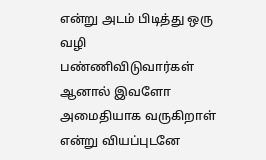என்று அடம் பிடித்து ஒரு வழி பண்ணிவிடுவார்கள் ஆனால் இவளோ அமைதியாக வருகிறாள் என்று வியப்புடனே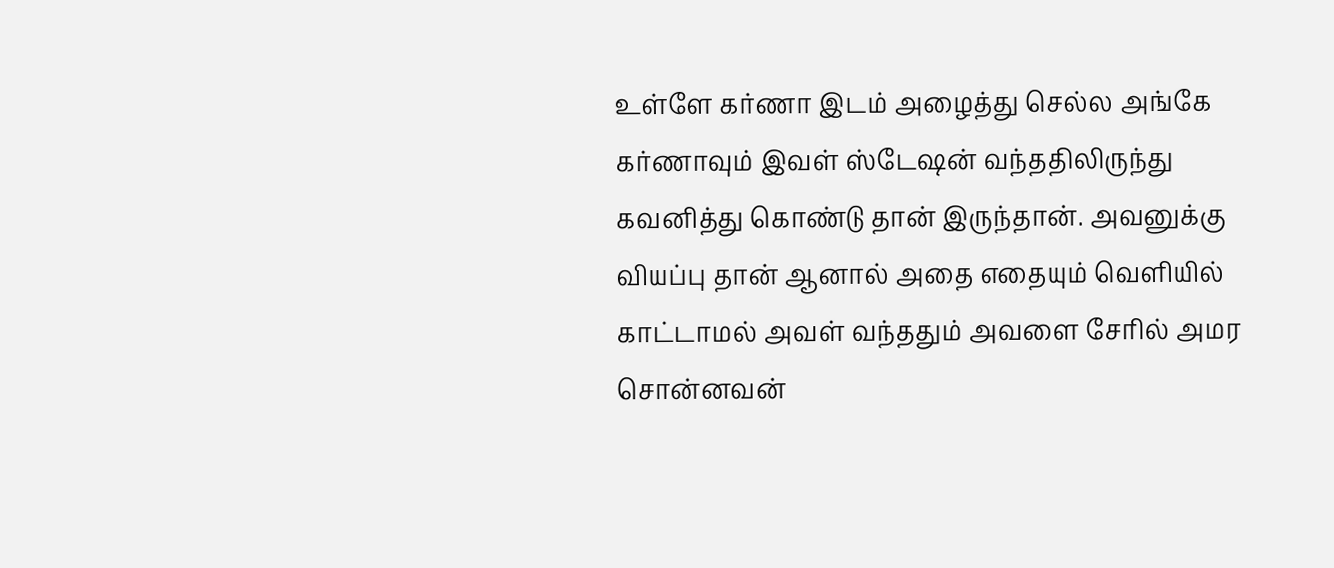உள்ளே கர்ணா இடம் அழைத்து செல்ல அங்கே கர்ணாவும் இவள் ஸ்டேஷன் வந்ததிலிருந்து கவனித்து கொண்டு தான் இருந்தான். அவனுக்கு வியப்பு தான் ஆனால் அதை எதையும் வெளியில் காட்டாமல் அவள் வந்ததும் அவளை சேரில் அமர சொன்னவன்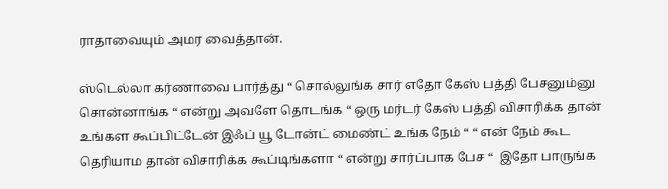ராதாவையும் அமர வைத்தான்.

ஸ்டெல்லா கர்ணாவை பார்த்து “ சொல்லுங்க சார் எதோ கேஸ் பத்தி பேசனும்னு சொன்னாங்க “ என்று அவளே தொடங்க “ ஒரு மர்டர் கேஸ் பத்தி விசாரிக்க தான் உங்கள கூப்பிட்டேன் இஃப் யூ டோன்ட் மைண்ட் உங்க நேம் “ “ என் நேம் கூட தெரியாம தான் விசாரிக்க கூப்டிங்களா “ என்று சார்ப்பாக பேச “  இதோ பாருங்க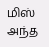மிஸ் அந்த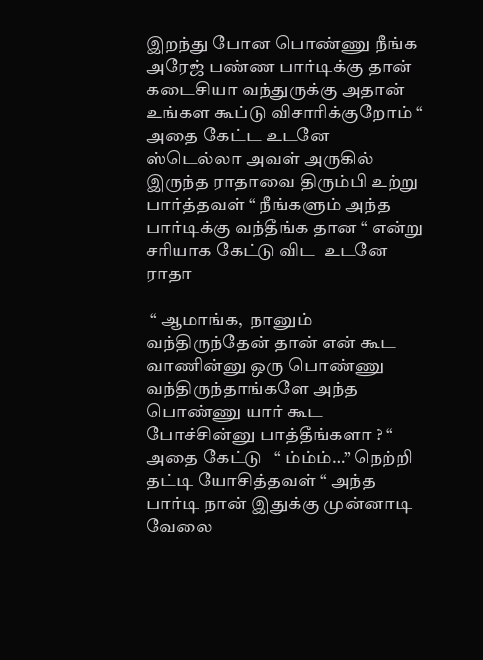இறந்து போன பொண்ணு நீங்க அரேஜ் பண்ண பார்டிக்கு தான் கடைசியா வந்துருக்கு அதான் உங்கள கூப்டு விசாரிக்குறோம் “  அதை கேட்ட உடனே ஸ்டெல்லா அவள் அருகில் இருந்த ராதாவை திரும்பி உற்று பார்த்தவள் “ நீங்களும் அந்த பார்டிக்கு வந்தீங்க தான “ என்று சரியாக கேட்டு விட  உடனே ராதா

 “ ஆமாங்க,  நானும் வந்திருந்தேன் தான் என் கூட வாணின்னு ஒரு பொண்ணு வந்திருந்தாங்களே அந்த பொண்ணு யார் கூட போச்சின்னு பாத்தீங்களா ? “ அதை கேட்டு   “ ம்ம்ம்…” நெற்றி தட்டி யோசித்தவள் “ அந்த பார்டி நான் இதுக்கு முன்னாடி வேலை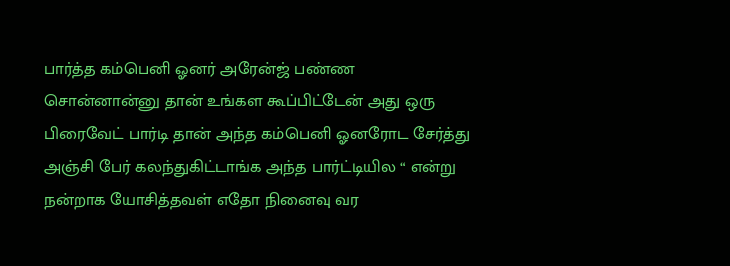பார்த்த கம்பெனி ஓனர் அரேன்ஜ் பண்ண சொன்னான்னு தான் உங்கள கூப்பிட்டேன் அது ஒரு பிரைவேட் பார்டி தான் அந்த கம்பெனி ஓனரோட சேர்த்து அஞ்சி பேர் கலந்துகிட்டாங்க அந்த பார்ட்டியில “ என்று நன்றாக யோசித்தவள் எதோ நினைவு வர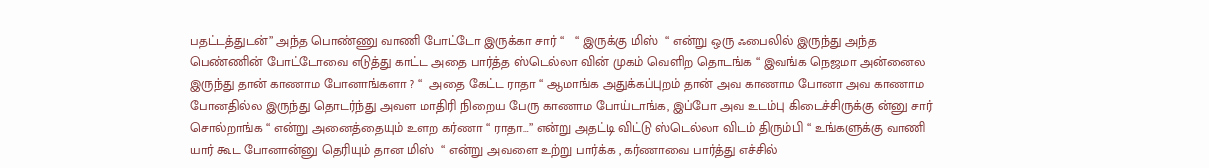பதட்டத்துடன்” அந்த பொண்ணு வாணி போட்டோ இருக்கா சார் “   “ இருக்கு மிஸ்  “ என்று ஒரு ஃபைலில் இருந்து அந்த பெண்ணின் போட்டோவை எடுத்து காட்ட அதை பார்த்த ஸ்டெல்லா வின் முகம் வெளிற தொடங்க “ இவங்க நெஜமா அன்னைல இருந்து தான் காணாம போனாங்களா ? “  அதை கேட்ட ராதா “ ஆமாங்க அதுக்கப்புறம் தான் அவ காணாம போனா அவ காணாம போனதில்ல இருந்து தொடர்ந்து அவள மாதிரி நிறைய பேரு காணாம போய்டாங்க, இப்போ அவ உடம்பு கிடைச்சிருக்கு ன்னு சார் சொல்றாங்க “ என்று அனைத்தையும் உளற கர்ணா “ ராதா…” என்று அதட்டி விட்டு ஸ்டெல்லா விடம் திரும்பி “ உங்களுக்கு வாணி யார் கூட போனான்னு தெரியும் தான மிஸ்  “ என்று அவளை உற்று பார்க்க , கர்ணாவை பார்த்து எச்சில்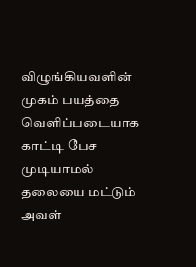விழுங்கியவளின் முகம் பயத்தை வெளிப்படையாக காட்டி பேச முடியாமல் தலையை மட்டும் அவள்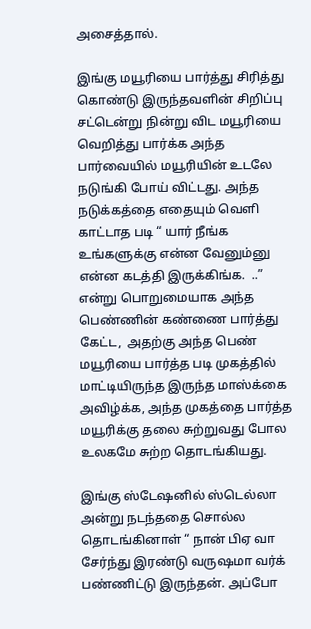அசைத்தால்.

இங்கு மயூரியை பார்த்து சிரித்து கொண்டு இருந்தவளின் சிறிப்பு சட்டென்று நின்று விட மயூரியை வெறித்து பார்க்க அந்த பார்வையில் மயூரியின் உடலே நடுங்கி போய் விட்டது. அந்த நடுக்கத்தை எதையும் வெளி காட்டாத படி “ யார் நீங்க உங்களுக்கு என்ன வேனும்னு என்ன கடத்தி இருக்கிங்க.  ..” என்று பொறுமையாக அந்த பெண்ணின் கண்ணை பார்த்து கேட்ட,  அதற்கு அந்த பெண் மயூரியை பார்த்த படி முகத்தில் மாட்டியிருந்த இருந்த மாஸ்க்கை அவிழ்க்க, அந்த முகத்தை பார்த்த மயூரிக்கு தலை சுற்றுவது போல உலகமே சுற்ற தொடங்கியது.

இங்கு ஸ்டேஷனில் ஸ்டெல்லா அன்று நடந்ததை சொல்ல தொடங்கினாள் “ நான் பிஏ வா சேர்ந்து இரண்டு வருஷமா வர்க் பண்ணிட்டு இருந்தன். அப்போ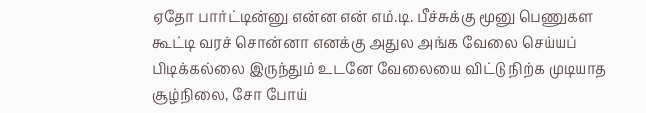ஏதோ பார்ட்டின்னு என்ன என் எம்.டி. பீச்சுக்கு மூனு பெணுகள கூட்டி வரச் சொன்னா எனக்கு அதுல அங்க வேலை செய்யப் பிடிக்கல்லை இருந்தும் உடனே வேலையை விட்டு நிற்க முடியாத சூழ்நிலை, சோ போய்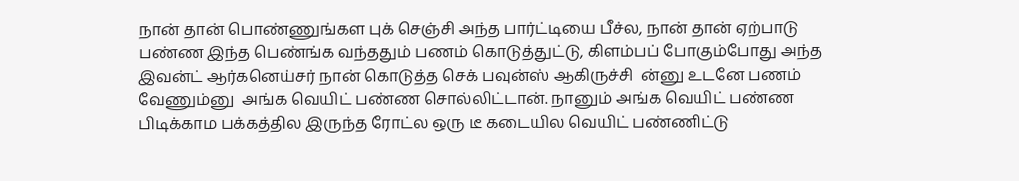நான் தான் பொண்ணுங்கள புக் செஞ்சி அந்த பார்ட்டியை பீச்ல, நான் தான் ஏற்பாடு பண்ண இந்த பெண்ங்க வந்ததும் பணம் கொடுத்துட்டு, கிளம்பப் போகும்போது அந்த இவன்ட் ஆர்கனெய்சர் நான் கொடுத்த செக் பவுன்ஸ் ஆகிருச்சி  ன்னு உடனே பணம் வேணும்னு  அங்க வெயிட் பண்ண சொல்லிட்டான். நானும் அங்க வெயிட் பண்ண பிடிக்காம பக்கத்தில இருந்த ரோட்ல ஒரு டீ கடையில வெயிட் பண்ணிட்டு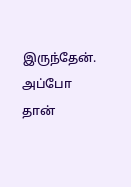இருந்தேன். அப்போ தான்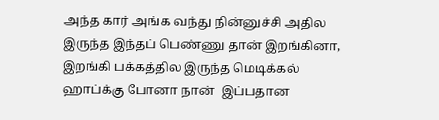அந்த கார் அங்க வந்து நின்னுச்சி அதில இருந்த இந்தப் பெண்ணு தான் இறங்கினா,  இறங்கி பக்கத்தில இருந்த மெடிக்கல் ஹாப்க்கு போனா நான்  இப்பதான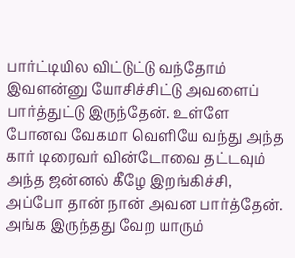பார்ட்டியில விட்டுட்டு வந்தோம் இவளன்னு யோசிச்சிட்டு அவளைப் பார்த்துட்டு இருந்தேன். உள்ளே போனவ வேகமா வெளியே வந்து அந்த கார் டிரைவர் வின்டோவை தட்டவும் அந்த ஜன்னல் கீழே இறங்கிச்சி, அப்போ தான் நான் அவன பார்த்தேன். அங்க இருந்தது வேற யாரும்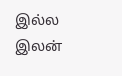இல்ல இலன்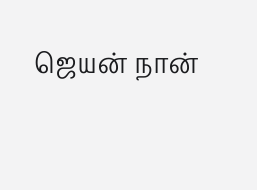ஜெயன் நான்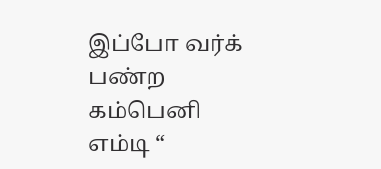இப்போ வர்க் பண்ற  கம்பெனி எம்டி “